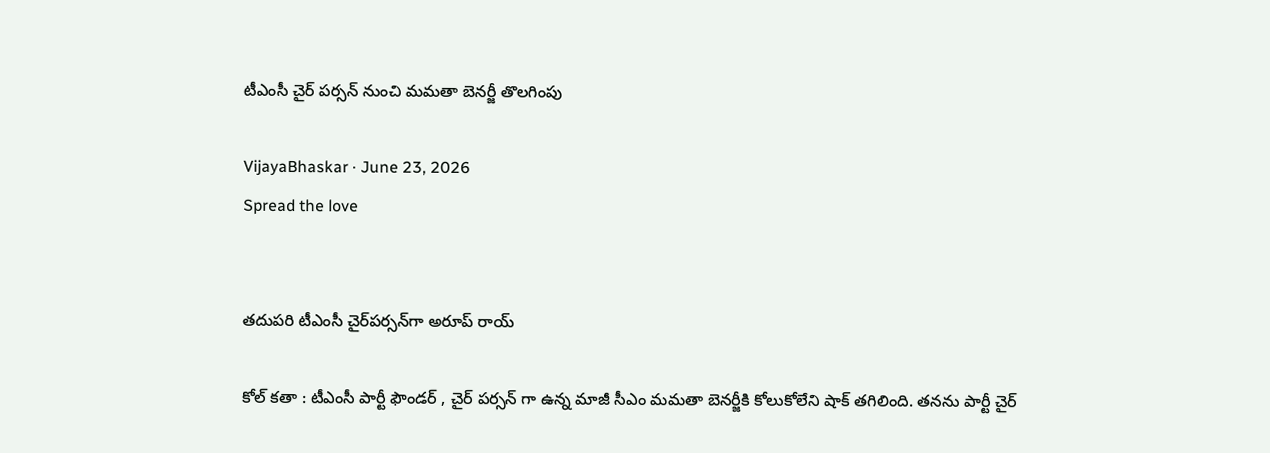టీఎంసీ చైర్ ప‌ర్స‌న్ నుంచి మ‌మ‌తా బెన‌ర్జీ తొల‌గింపు

VijayaBhaskar · June 23, 2026
Spread the love


తదుపరి టీఎంసీ చైర్‌పర్సన్‌గా అరూప్ రాయ్

కోల్ క‌తా : టీఎంసీ పార్టీ ఫౌండ‌ర్ , చైర్ ప‌ర్స‌న్ గా ఉన్న మాజీ సీఎం మ‌మ‌తా బెన‌ర్జీకి కోలుకోలేని షాక్ తగిలింది. త‌న‌ను పార్టీ చైర్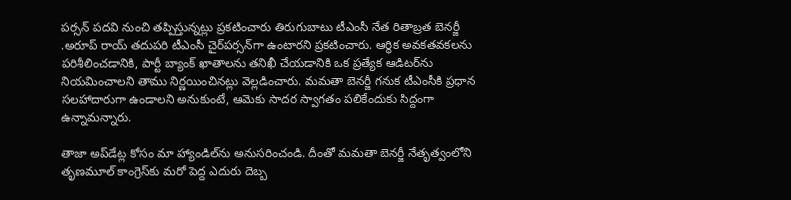ప‌ర్స‌న్ ప‌ద‌వి నుంచి త‌ప్పిస్తున్న‌ట్లు ప్ర‌క‌టించారు తిరుగుబాటు టీఎంసీ నేత రితాబ్రత బెనర్జీ .అరూప్ రాయ్ తదుపరి టీఎంసీ చైర్‌పర్సన్‌గా ఉంటారని ప్ర‌క‌టించారు. ఆర్థిక అవకతవకలను పరిశీలించడానికి, పార్టీ బ్యాంక్ ఖాతాలను తనిఖీ చేయడానికి ఒక ప్రత్యేక ఆడిటర్‌ను నియమించాలని తాము నిర్ణయించిన‌ట్లు వెల్ల‌డించారు. మమతా బెనర్జీ గనుక టీఎంసీకి ప్రధాన సలహాదారుగా ఉండాలని అనుకుంటే, ఆమెకు సాదర స్వాగతం ప‌లికేందుకు సిద్దంగా ఉన్నామ‌న్నారు.

తాజా అప్‌డేట్ల కోసం మా హ్యాండిల్‌ను అనుసరించండి. దీంతో మమతా బెనర్జీ నేతృత్వంలోని తృణమూల్ కాంగ్రెస్‌కు మరో పెద్ద ఎదురు దెబ్బ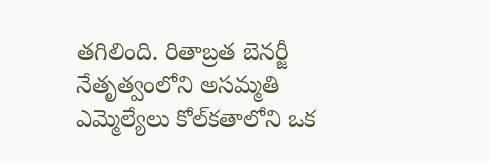తగిలింది. రితాబ్రత బెనర్జీ నేతృత్వంలోని అసమ్మతి ఎమ్మెల్యేలు కోల్‌కతాలోని ఒక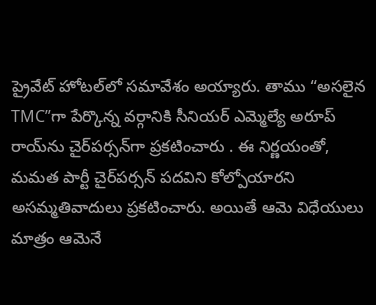ప్రైవేట్ హోటల్‌లో సమావేశం అయ్యారు. తాము “అసలైన TMC”గా పేర్కొన్న వర్గానికి సీనియర్ ఎమ్మెల్యే అరూప్ రాయ్‌ను చైర్‌పర్సన్‌గా ప్రకటించారు . ఈ నిర్ణయంతో, మమత పార్టీ చైర్‌పర్సన్ పదవిని కోల్పోయారని అసమ్మతివాదులు ప్రకటించారు. అయితే ఆమె విధేయులు మాత్రం ఆమెనే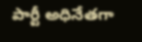పార్టీ అధినేతగా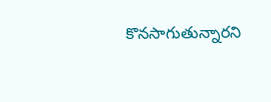కొనసాగుతున్నారని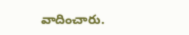వాదించారు.